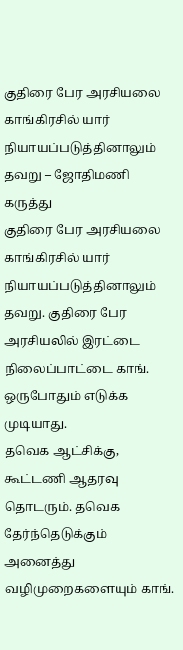குதிரை பேர அரசியலை காங்கிரசில் யார் நியாயப்படுத்தினாலும் தவறு – ஜோதிமணி கருத்து
குதிரை பேர அரசியலை காங்கிரசில் யார் நியாயப்படுத்தினாலும் தவறு. குதிரை பேர அரசியலில் இரட்டை நிலைப்பாட்டை காங். ஒருபோதும் எடுக்க முடியாது.
தவெக ஆட்சிக்கு, கூட்டணி ஆதரவு தொடரும். தவெக தேர்ந்தெடுக்கும் அனைத்து வழிமுறைகளையும் காங்.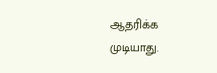ஆதரிக்க முடியாது.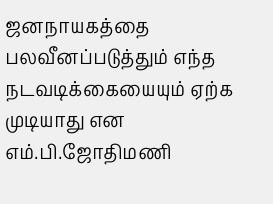ஜனநாயகத்தை பலவீனப்படுத்தும் எந்த நடவடிக்கையையும் ஏற்க முடியாது என எம்.பி.ஜோதிமணி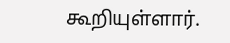கூறியுள்ளார்.